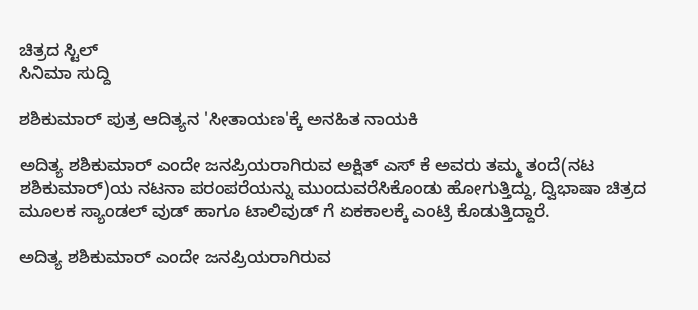ಚಿತ್ರದ ಸ್ಟಿಲ್
ಸಿನಿಮಾ ಸುದ್ದಿ

ಶಶಿಕುಮಾರ್ ಪುತ್ರ ಆದಿತ್ಯನ 'ಸೀತಾಯಣ'ಕ್ಕೆ ಅನಹಿತ ನಾಯಕಿ

ಅದಿತ್ಯ ಶಶಿಕುಮಾರ್ ಎಂದೇ ಜನಪ್ರಿಯರಾಗಿರುವ ಅಕ್ಷಿತ್ ಎಸ್ ಕೆ ಅವರು ತಮ್ಮ ತಂದೆ(ನಟ ಶಶಿಕುಮಾರ್)ಯ ನಟನಾ ಪರಂಪರೆಯನ್ನು ಮುಂದುವರೆಸಿಕೊಂಡು ಹೋಗುತ್ತಿದ್ದು, ದ್ವಿಭಾಷಾ ಚಿತ್ರದ ಮೂಲಕ ಸ್ಯಾಂಡಲ್ ವುಡ್ ಹಾಗೂ ಟಾಲಿವುಡ್ ಗೆ ಏಕಕಾಲಕ್ಕೆ ಎಂಟ್ರಿ ಕೊಡುತ್ತಿದ್ದಾರೆ.

ಅದಿತ್ಯ ಶಶಿಕುಮಾರ್ ಎಂದೇ ಜನಪ್ರಿಯರಾಗಿರುವ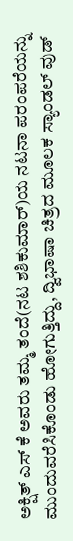ಅಕ್ಷಿತ್ ಎಸ್ ಕೆ ಅವರು ತಮ್ಮ ತಂದೆ(ನಟ ಶಶಿಕುಮಾರ್)ಯ ನಟನಾ ಪರಂಪರೆಯನ್ನು ಮುಂದುವರೆಸಿಕೊಂಡು ಹೋಗುತ್ತಿದ್ದು, ದ್ವಿಭಾಷಾ ಚಿತ್ರದ ಮೂಲಕ ಸ್ಯಾಂಡಲ್ ವುಡ್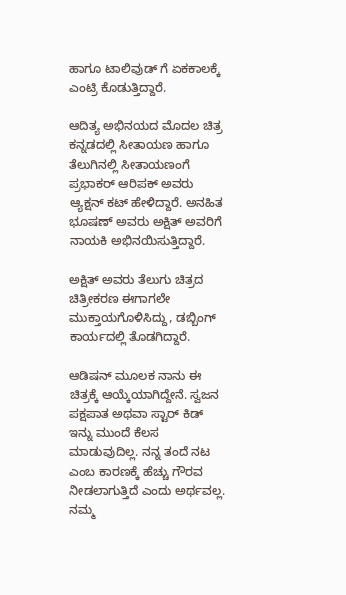ಹಾಗೂ ಟಾಲಿವುಡ್ ಗೆ ಏಕಕಾಲಕ್ಕೆ ಎಂಟ್ರಿ ಕೊಡುತ್ತಿದ್ದಾರೆ.

ಆದಿತ್ಯ ಅಭಿನಯದ ಮೊದಲ ಚಿತ್ರ ಕನ್ನಡದಲ್ಲಿ ಸೀತಾಯಣ ಹಾಗೂ ತೆಲುಗಿನಲ್ಲಿ ಸೀತಾಯಣಂಗೆ ಪ್ರಭಾಕರ್ ಆರಿಪಕ್ ಅವರು ಆ್ಯಕ್ಷನ್ ಕಟ್ ಹೇಳಿದ್ದಾರೆ. ಅನಹಿತ ಭೂಷಣ್ ಅವರು ಅಕ್ಷಿತ್ ಅವರಿಗೆ ನಾಯಕಿ ಅಭಿನಯಿಸುತ್ತಿದ್ದಾರೆ.

ಅಕ್ಷಿತ್ ಅವರು ತೆಲುಗು ಚಿತ್ರದ ಚಿತ್ರೀಕರಣ ಈಗಾಗಲೇ ಮುಕ್ತಾಯಗೊಳಿಸಿದ್ದು, ಡಬ್ಬಿಂಗ್ ಕಾರ್ಯದಲ್ಲಿ ತೊಡಗಿದ್ದಾರೆ.

ಆಡಿಷನ್ ಮೂಲಕ ನಾನು ಈ ಚಿತ್ರಕ್ಕೆ ಆಯ್ಕೆಯಾಗಿದ್ದೇನೆ. ಸ್ವಜನ ಪಕ್ಷಪಾತ ಅಥವಾ ಸ್ಟಾರ್ ಕಿಡ್ ಇನ್ನು ಮುಂದೆ ಕೆಲಸ ಮಾಡುವುದಿಲ್ಲ. ನನ್ನ ತಂದೆ ನಟ ಎಂಬ ಕಾರಣಕ್ಕೆ ಹೆಚ್ಚು ಗೌರವ ನೀಡಲಾಗುತ್ತಿದೆ ಎಂದು ಅರ್ಥವಲ್ಲ. ನಮ್ಮ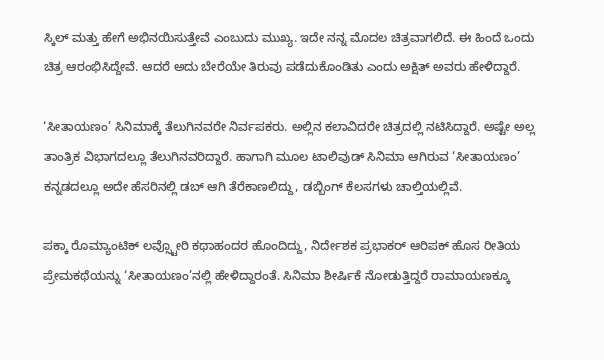ಸ್ಕಿಲ್ ಮತ್ತು ಹೇಗೆ ಅಭಿನಯಿಸುತ್ತೇವೆ ಎಂಬುದು ಮುಖ್ಯ. ಇದೇ ನನ್ನ ಮೊದಲ ಚಿತ್ರವಾಗಲಿದೆ. ಈ ಹಿಂದೆ ಒಂದು ಚಿತ್ರ ಆರಂಭಿಸಿದ್ದೇವೆ. ಆದರೆ ಅದು ಬೇರೆಯೇ ತಿರುವು ಪಡೆದುಕೊಂಡಿತು ಎಂದು ಅಕ್ಷಿತ್ ಅವರು ಹೇಳಿದ್ದಾರೆ.

‘ಸೀತಾಯಣಂ’ ಸಿನಿಮಾಕ್ಕೆ ತೆಲುಗಿನವರೇ ನಿರ್ವಪಕರು. ಅಲ್ಲಿನ ಕಲಾವಿದರೇ ಚಿತ್ರದಲ್ಲಿ ನಟಿಸಿದ್ದಾರೆ. ಅಷ್ಟೇ ಅಲ್ಲ ತಾಂತ್ರಿಕ ವಿಭಾಗದಲ್ಲೂ ತೆಲುಗಿನವರಿದ್ದಾರೆ. ಹಾಗಾಗಿ ಮೂಲ ಟಾಲಿವುಡ್ ಸಿನಿಮಾ ಆಗಿರುವ ‘ಸೀತಾಯಣಂ’ ಕನ್ನಡದಲ್ಲೂ ಅದೇ ಹೆಸರಿನಲ್ಲಿ ಡಬ್ ಆಗಿ ತೆರೆಕಾಣಲಿದ್ದು, ಡಬ್ಬಿಂಗ್ ಕೆಲಸಗಳು ಚಾಲ್ತಿಯಲ್ಲಿವೆ.

ಪಕ್ಕಾ ರೊಮ್ಯಾಂಟಿಕ್ ಲವ್ಸ್ಟೋರಿ ಕಥಾಹಂದರ ಹೊಂದಿದ್ದು, ನಿರ್ದೇಶಕ ಪ್ರಭಾಕರ್ ಆರಿಪಕ್ ಹೊಸ ರೀತಿಯ ಪ್ರೇಮಕಥೆಯನ್ನು ‘ಸೀತಾಯಣಂ’ನಲ್ಲಿ ಹೇಳಿದ್ದಾರಂತೆ. ಸಿನಿಮಾ ಶೀರ್ಷಿಕೆ ನೋಡುತ್ತಿದ್ದರೆ ರಾಮಾಯಣಕ್ಕೂ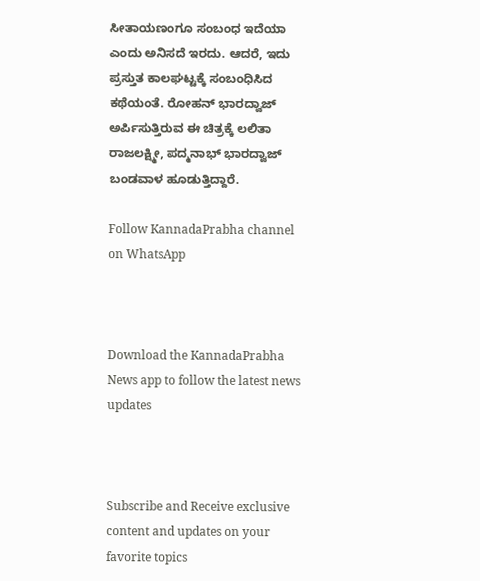ಸೀತಾಯಣಂಗೂ ಸಂಬಂಧ ಇದೆಯಾ ಎಂದು ಅನಿಸದೆ ಇರದು. ಆದರೆ, ಇದು ಪ್ರಸ್ತುತ ಕಾಲಘಟ್ಟಕ್ಕೆ ಸಂಬಂಧಿಸಿದ ಕಥೆಯಂತೆ. ರೋಹನ್ ಭಾರದ್ವಾಜ್ ಅರ್ಪಿಸುತ್ತಿರುವ ಈ ಚಿತ್ರಕ್ಕೆ ಲಲಿತಾ ರಾಜಲಕ್ಷ್ಮೀ, ಪದ್ಮನಾಭ್ ಭಾರದ್ವಾಜ್ ಬಂಡವಾಳ ಹೂಡುತ್ತಿದ್ದಾರೆ.

Follow KannadaPrabha channel on WhatsApp



Download the KannadaPrabha News app to follow the latest news updates



Subscribe and Receive exclusive content and updates on your favorite topics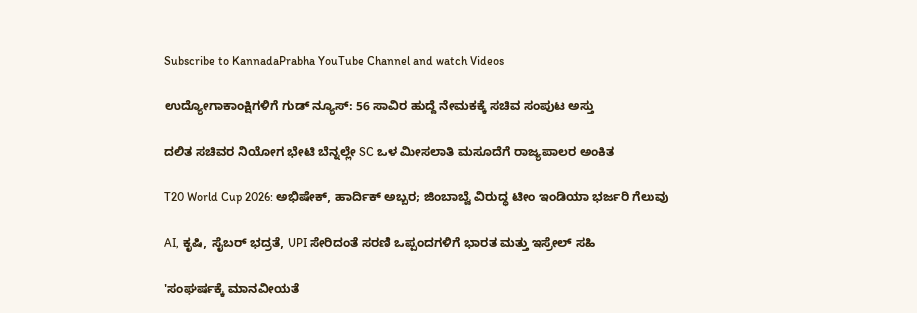Subscribe to KannadaPrabha YouTube Channel and watch Videos

ಉದ್ಯೋಗಾಕಾಂಕ್ಷಿಗಳಿಗೆ ಗುಡ್ ನ್ಯೂಸ್: 56 ಸಾವಿರ ಹುದ್ದೆ ನೇಮಕಕ್ಕೆ ಸಚಿವ ಸಂಪುಟ ಅಸ್ತು

ದಲಿತ ಸಚಿವರ ನಿಯೋಗ ಭೇಟಿ ಬೆನ್ನಲ್ಲೇ SC ಒಳ ಮೀಸಲಾತಿ ಮಸೂದೆಗೆ ರಾಜ್ಯಪಾಲರ ಅಂಕಿತ

T20 World Cup 2026: ಅಭಿಷೇಕ್, ಹಾರ್ದಿಕ್ ಅಬ್ಬರ; ಜಿಂಬಾಬ್ವೆ ವಿರುದ್ಧ ಟೀಂ ಇಂಡಿಯಾ ಭರ್ಜರಿ ಗೆಲುವು

AI, ಕೃಷಿ, ಸೈಬರ್ ಭದ್ರತೆ, UPI ಸೇರಿದಂತೆ ಸರಣಿ ಒಪ್ಪಂದಗಳಿಗೆ ಭಾರತ ಮತ್ತು ಇಸ್ರೇಲ್ ಸಹಿ

'ಸಂಘರ್ಷಕ್ಕೆ ಮಾನವೀಯತೆ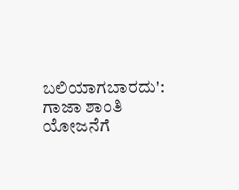ಬಲಿಯಾಗಬಾರದು': ಗಾಜಾ ಶಾಂತಿ ಯೋಜನೆಗೆ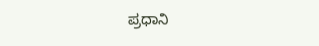ಪ್ರಧಾನಿ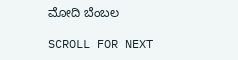ಮೋದಿ ಬೆಂಬಲ

SCROLL FOR NEXT